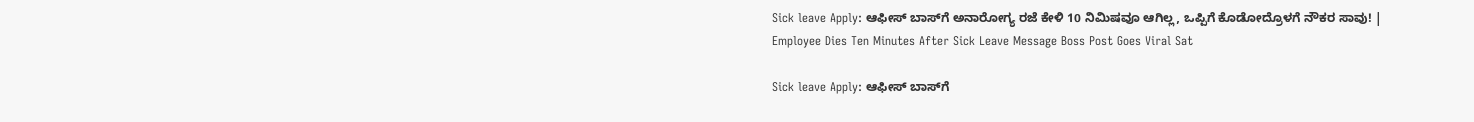Sick leave Apply: ಆಫೀಸ್ ಬಾಸ್‌ಗೆ ಅನಾರೋಗ್ಯ ರಜೆ ಕೇಳಿ 10 ನಿಮಿಷವೂ ಆಗಿಲ್ಲ, ಒಪ್ಪಿಗೆ ಕೊಡೋದ್ರೊಳಗೆ ನೌಕರ ಸಾವು! | Employee Dies Ten Minutes After Sick Leave Message Boss Post Goes Viral Sat

Sick leave Apply: ಆಫೀಸ್ ಬಾಸ್‌ಗೆ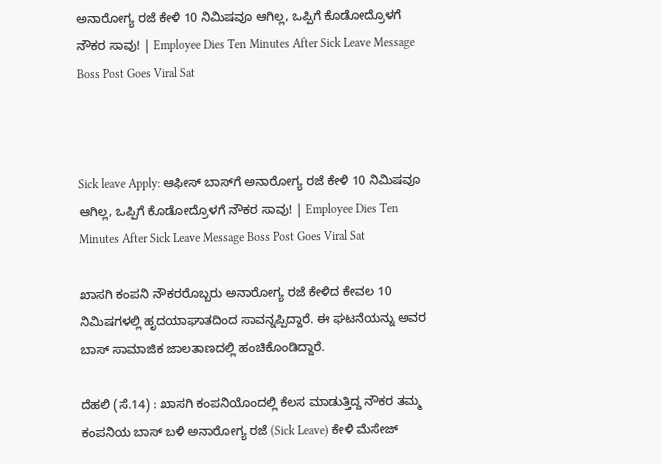ಅನಾರೋಗ್ಯ ರಜೆ ಕೇಳಿ 10 ನಿಮಿಷವೂ ಆಗಿಲ್ಲ, ಒಪ್ಪಿಗೆ ಕೊಡೋದ್ರೊಳಗೆ ನೌಕರ ಸಾವು! | Employee Dies Ten Minutes After Sick Leave Message Boss Post Goes Viral Sat



Sick leave Apply: ಆಫೀಸ್ ಬಾಸ್‌ಗೆ ಅನಾರೋಗ್ಯ ರಜೆ ಕೇಳಿ 10 ನಿಮಿಷವೂ ಆಗಿಲ್ಲ, ಒಪ್ಪಿಗೆ ಕೊಡೋದ್ರೊಳಗೆ ನೌಕರ ಸಾವು! | Employee Dies Ten Minutes After Sick Leave Message Boss Post Goes Viral Sat

ಖಾಸಗಿ ಕಂಪನಿ ನೌಕರರೊಬ್ಬರು ಅನಾರೋಗ್ಯ ರಜೆ ಕೇಳಿದ ಕೇವಲ 10 ನಿಮಿಷಗಳಲ್ಲಿ ಹೃದಯಾಘಾತದಿಂದ ಸಾವನ್ನಪ್ಪಿದ್ದಾರೆ. ಈ ಘಟನೆಯನ್ನು ಅವರ ಬಾಸ್ ಸಾಮಾಜಿಕ ಜಾಲತಾಣದಲ್ಲಿ ಹಂಚಿಕೊಂಡಿದ್ದಾರೆ.

ದೆಹಲಿ (ಸೆ.14) : ಖಾಸಗಿ ಕಂಪನಿಯೊಂದಲ್ಲಿ ಕೆಲಸ ಮಾಡುತ್ತಿದ್ದ ನೌಕರ ತಮ್ಮ ಕಂಪನಿಯ ಬಾಸ್ ಬಳಿ ಅನಾರೋಗ್ಯ ರಜೆ (Sick Leave) ಕೇಳಿ ಮೆಸೇಜ್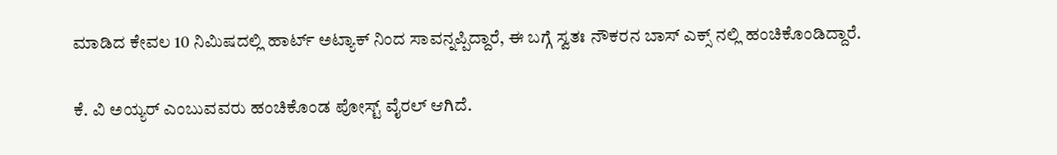ಮಾಡಿದ ಕೇವಲ 10 ನಿಮಿಷದಲ್ಲಿ ಹಾರ್ಟ್ ಅಟ್ಯಾಕ್ ನಿಂದ ಸಾವನ್ನಪ್ಪಿದ್ದಾರೆ, ಈ ಬಗ್ಗೆ ಸ್ವತಃ ನೌಕರನ ಬಾಸ್ ಎಕ್ಸ್ ನಲ್ಲಿ ಹಂಚಿಕೊಂಡಿದ್ದಾರೆ.

ಕೆ. ವಿ ಅಯ್ಯರ್ ಎಂಬುವವರು ಹಂಚಿಕೊಂಡ ಪೋಸ್ಟ್ ವೈರಲ್ ಆಗಿದೆ.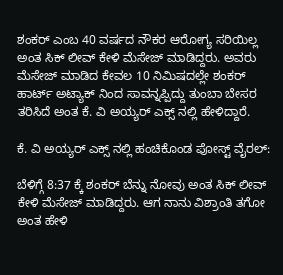ಶಂಕರ್ ಎಂಬ 40 ವರ್ಷದ ನೌಕರ ಆರೋಗ್ಯ ಸರಿಯಿಲ್ಲ ಅಂತ ಸಿಕ್ ಲೀವ್ ಕೇಳಿ ಮೆಸೇಜ್ ಮಾಡಿದ್ದರು. ಅವರು ಮೆಸೇಜ್ ಮಾಡಿದ ಕೇವಲ 10 ನಿಮಿಷದಲ್ಲೇ ಶಂಕರ್ ಹಾರ್ಟ್ ಅಟ್ಯಾಕ್ ನಿಂದ ಸಾವನ್ನಪ್ಪಿದ್ದು ತುಂಬಾ ಬೇಸರ ತರಿಸಿದೆ ಅಂತ ಕೆ. ವಿ ಅಯ್ಯರ್ ಎಕ್ಸ್ ನಲ್ಲಿ ಹೇಳಿದ್ದಾರೆ.

ಕೆ. ವಿ ಅಯ್ಯರ್ ಎಕ್ಸ್ ನಲ್ಲಿ ಹಂಚಿಕೊಂಡ ಪೋಸ್ಟ್ ವೈರಲ್:

ಬೆಳಿಗ್ಗೆ 8:37 ಕ್ಕೆ ಶಂಕರ್ ಬೆನ್ನು ನೋವು ಅಂತ ಸಿಕ್ ಲೀವ್ ಕೇಳಿ ಮೆಸೇಜ್ ಮಾಡಿದ್ದರು. ಆಗ ನಾನು ವಿಶ್ರಾಂತಿ ತಗೋ ಅಂತ ಹೇಳಿ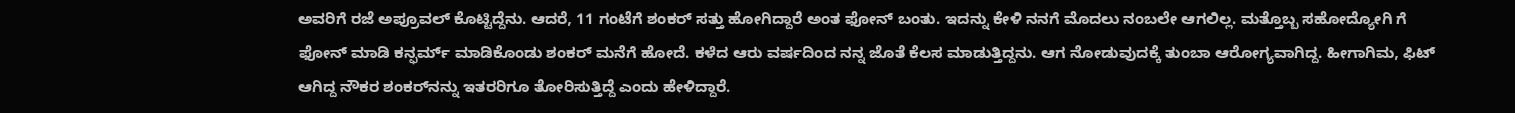ಅವರಿಗೆ ರಜೆ ಅಪ್ರೂವಲ್ ಕೊಟ್ಟಿದ್ದೆನು. ಆದರೆ, 11 ಗಂಟೆಗೆ ಶಂಕರ್ ಸತ್ತು ಹೋಗಿದ್ದಾರೆ ಅಂತ ಫೋನ್ ಬಂತು. ಇದನ್ನು ಕೇಳಿ ನನಗೆ ಮೊದಲು ನಂಬಲೇ ಆಗಲಿಲ್ಲ. ಮತ್ತೊಬ್ಬ ಸಹೋದ್ಯೋಗಿ ಗೆ ಫೋನ್ ಮಾಡಿ ಕನ್ಫರ್ಮ್ ಮಾಡಿಕೊಂಡು ಶಂಕರ್ ಮನೆಗೆ ಹೋದೆ. ಕಳೆದ ಆರು ವರ್ಷದಿಂದ ನನ್ನ ಜೊತೆ ಕೆಲಸ ಮಾಡುತ್ತಿದ್ದನು. ಆಗ ನೋಡುವುದಕ್ಕೆ ತುಂಬಾ ಆರೋಗ್ಯವಾಗಿದ್ದ. ಹೀಗಾಗಿಮ, ಫಿಟ್ ಆಗಿದ್ದ ನೌಕರ ಶಂಕರ್‌ನನ್ನು ಇತರರಿಗೂ ತೋರಿಸುತ್ತಿದ್ದೆ ಎಂದು ಹೇಳಿದ್ದಾರೆ.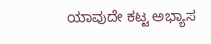ಯಾವುದೇ ಕಟ್ಟ ಅಭ್ಯಾಸ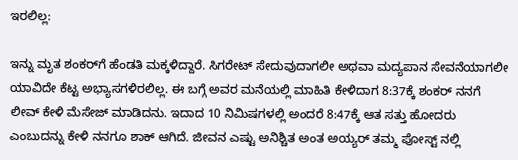ಇರಲಿಲ್ಲ:

ಇನ್ನು ಮೃತ ಶಂಕರ್‌ಗೆ ಹೆಂಡತಿ ಮಕ್ಕಳಿದ್ದಾರೆ. ಸಿಗರೇಟ್ ಸೇದುವುದಾಗಲೀ ಅಥವಾ ಮದ್ಯಪಾನ ಸೇವನೆಯಾಗಲೀ ಯಾವಿದೇ ಕೆಟ್ಟ ಅಭ್ಯಾಸಗಳಿರಲಿಲ್ಲ. ಈ ಬಗ್ಗೆ ಅವರ ಮನೆಯಲ್ಲಿ ಮಾಹಿತಿ ಕೇಳಿದಾಗ 8:37ಕ್ಕೆ ಶಂಕರ್ ನನಗೆ ಲೀವ್ ಕೇಳಿ ಮೆಸೇಜ್ ಮಾಡಿದನು. ಇದಾದ 10 ನಿಮಿಷಗಳಲ್ಲಿ ಅಂದರೆ 8:47ಕ್ಕೆ ಆತ ಸತ್ತು ಹೋದರು ಎಂಬುದನ್ನು ಕೇಳಿ ನನಗೂ ಶಾಕ್ ಆಗಿದೆ. ಜೀವನ ಎಷ್ಟು ಅನಿಶ್ಚಿತ ಅಂತ ಅಯ್ಯರ್ ತಮ್ಮ ಪೋಸ್ಟ್ ನಲ್ಲಿ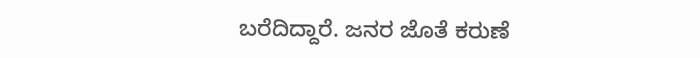ಬರೆದಿದ್ದಾರೆ. ಜನರ ಜೊತೆ ಕರುಣೆ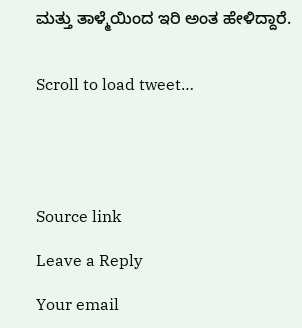ಮತ್ತು ತಾಳ್ಮೆಯಿಂದ ಇರಿ ಅಂತ ಹೇಳಿದ್ದಾರೆ.


Scroll to load tweet…





Source link

Leave a Reply

Your email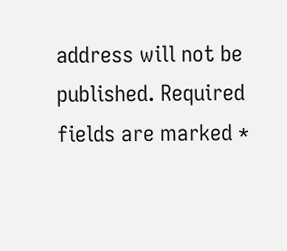address will not be published. Required fields are marked *